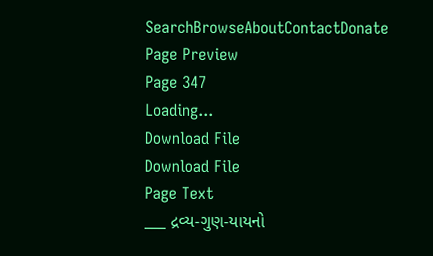SearchBrowseAboutContactDonate
Page Preview
Page 347
Loading...
Download File
Download File
Page Text
___ દ્રવ્ય-ગુણ-યાયનો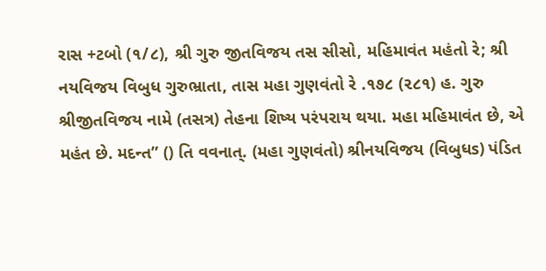રાસ +ટબો (૧/૮), શ્રી ગુરુ જીતવિજય તસ સીસો, મહિમાવંત મહંતો રે; શ્રી નયવિજય વિબુધ ગુરુભ્રાતા, તાસ મહા ગુણવંતો રે .૧૭૮ (૨૮૧) હ. ગુરુ શ્રીજીતવિજય નામે (તસત્ર) તેહના શિષ્ય પરંપરાય થયા. મહા મહિમાવંત છે, એ મહંત છે. મદન્ત” () તિ વવનાત્. (મહા ગુણવંતો) શ્રીનયવિજય (વિબુધs) પંડિત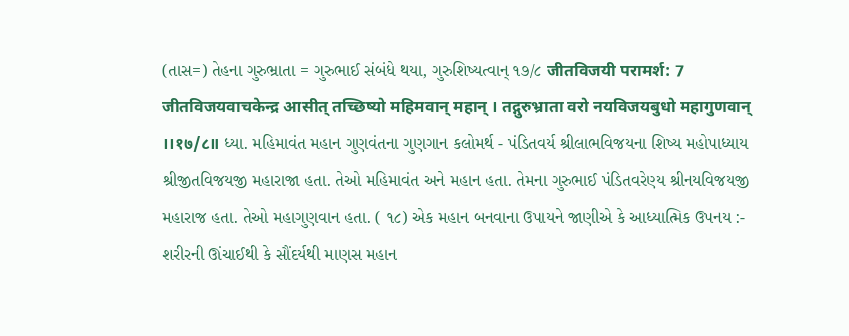(તાસ=) તેહના ગુરુભ્રાતા = ગુરુભાઈ સંબંધે થયા, ગુરુશિષ્યત્વાન્ ૧૭/૮ जीतविजयी परामर्श: 7 जीतविजयवाचकेन्द्र आसीत् तच्छिष्यो महिमवान् महान् । तद्गुरुभ्राता वरो नयविजयबुधो महागुणवान् ।।१७/८॥ ધ્યા. મહિમાવંત મહાન ગુણવંતના ગુણગાન કલોમર્થ - પંડિતવર્ય શ્રીલાભવિજયના શિષ્ય મહોપાધ્યાય શ્રીજીતવિજયજી મહારાજા હતા. તેઓ મહિમાવંત અને મહાન હતા. તેમના ગુરુભાઈ પંડિતવરેણ્ય શ્રીનયવિજયજી મહારાજ હતા. તેઓ મહાગુણવાન હતા. ( ૧૮) એક મહાન બનવાના ઉપાયને જાણીએ કે આધ્યાત્મિક ઉપનય :- શરીરની ઊંચાઈથી કે સૌંદર્યથી માણસ મહાન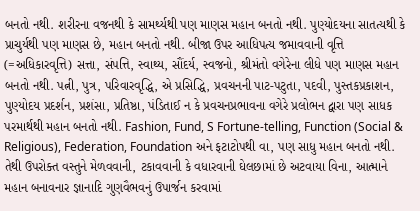બનતો નથી. શરીરના વજનથી કે સામર્થ્યથી પણ માણસ મહાન બનતો નથી. પુણ્યોદયના સાતત્યથી કે પ્રાચુર્યથી પણ માણસ છે, મહાન બનતો નથી. બીજા ઉપર આધિપત્ય જમાવવાની વૃત્તિ (=અધિકારવૃત્તિ) સત્તા, સંપત્તિ, સ્વાથ્ય, સૌંદર્ય, સ્વજનો, શ્રીમંતો વગેરેના લીધે પણ માણસ મહાન બનતો નથી. પત્ની, પુત્ર, પરિવારવૃદ્ધિ, એ પ્રસિદ્ધિ, પ્રવચનની પાટ-પટુતા, પદવી, પુસ્તકપ્રકાશન, પુણ્યોદય પ્રદર્શન, પ્રશંસા, પ્રતિષ્ઠા, પંડિતાઈ ન કે પ્રવચનપ્રભાવના વગેરે પ્રલોભન દ્વારા પણ સાધક પરમાર્થથી મહાન બનતો નથી. Fashion, Fund, S Fortune-telling, Function (Social & Religious), Federation, Foundation અને ફટાટોપથી વા, પણ સાધુ મહાન બનતો નથી. તેથી ઉપરોક્ત વસ્તુને મેળવવાની, ટકાવવાની કે વધારવાની ઘેલછામાં છે અટવાયા વિના, આત્માને મહાન બનાવનાર જ્ઞાનાદિ ગુણવૈભવનું ઉપાર્જન કરવામાં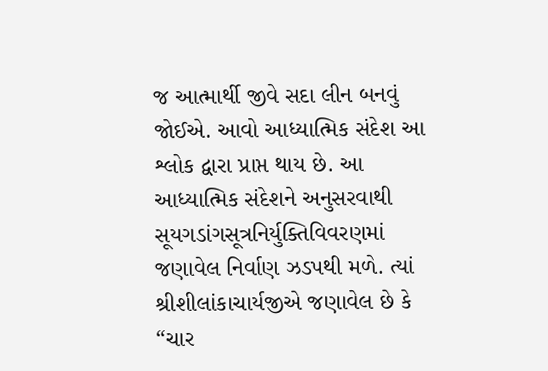જ આત્માર્થી જીવે સદા લીન બનવું જોઈએ. આવો આધ્યાત્મિક સંદેશ આ શ્લોક દ્વારા પ્રાપ્ત થાય છે. આ આધ્યાત્મિક સંદેશને અનુસરવાથી સૂયગડાંગસૂત્રનિર્યુક્તિવિવરણમાં જણાવેલ નિર્વાણ ઝડપથી મળે. ત્યાં શ્રીશીલાંકાચાર્યજીએ જણાવેલ છે કે “ચાર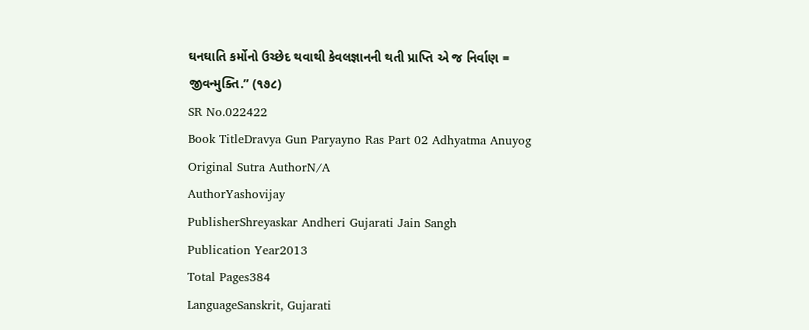ઘનઘાતિ કર્મોનો ઉચ્છેદ થવાથી કેવલજ્ઞાનની થતી પ્રાપ્તિ એ જ નિર્વાણ = જીવન્મુક્તિ.” (૧૭૮)
SR No.022422
Book TitleDravya Gun Paryayno Ras Part 02 Adhyatma Anuyog
Original Sutra AuthorN/A
AuthorYashovijay
PublisherShreyaskar Andheri Gujarati Jain Sangh
Publication Year2013
Total Pages384
LanguageSanskrit, Gujarati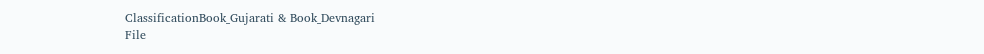ClassificationBook_Gujarati & Book_Devnagari
File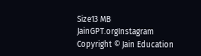Size13 MB
JainGPT.orgInstagram
Copyright © Jain Education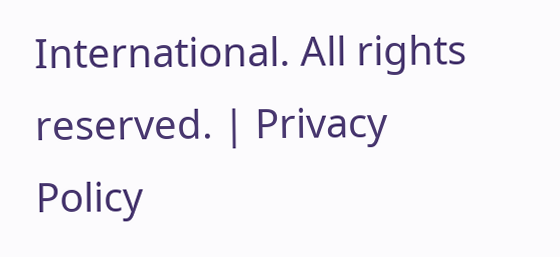International. All rights reserved. | Privacy Policy